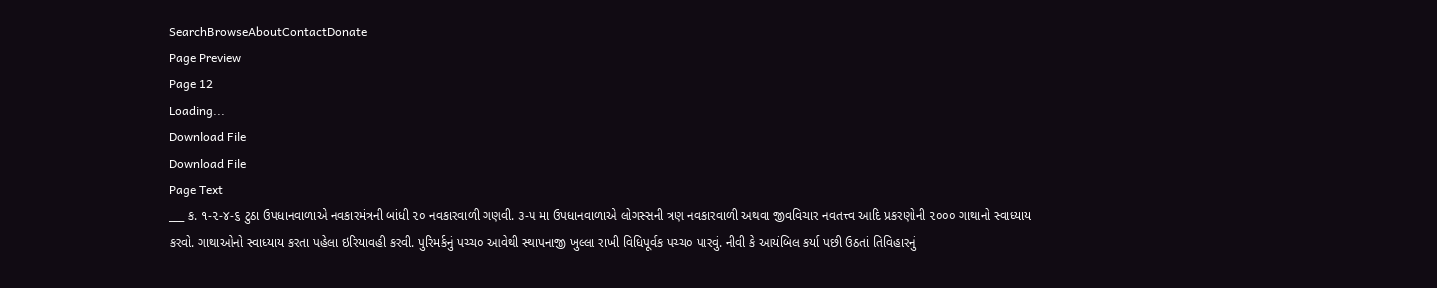SearchBrowseAboutContactDonate
Page Preview
Page 12
Loading...
Download File
Download File
Page Text
___ ક. ૧-૨-૪-૬ ટુઠા ઉપધાનવાળાએ નવકારમંત્રની બાંધી ૨૦ નવકારવાળી ગણવી. ૩-૫ મા ઉપધાનવાળાએ લોગસ્સની ત્રણ નવકારવાળી અથવા જીવવિચાર નવતત્ત્વ આદિ પ્રકરણોની ૨૦૦૦ ગાથાનો સ્વાધ્યાય કરવો. ગાથાઓનો સ્વાધ્યાય કરતા પહેલા ઇરિયાવહી કરવી. પુરિમર્કનું પચ્ચ૦ આવેથી સ્થાપનાજી ખુલ્લા રાખી વિધિપૂર્વક પચ્ચ૦ પારવું. નીવી કે આયંબિલ કર્યા પછી ઉઠતાં તિવિહારનું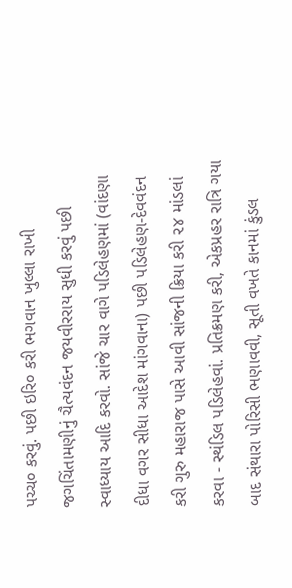પચ્ચ૦ કરવું. પછી ઇરિ૦ કરી ભગવાન ખુલ્લા રાખી જગચિંતામણીનું ચૈત્યવંદન જયવીરરાય સુધી કરવું પછી સ્વાધ્યાય આદિ કરવો. સાંજે ચાર વાગે પડિલેહણમાં (વાંદણા દીધા વગર સીધા આદેશ માંગવાના) પછી પડિલેહણ-દેવવંદન કરી ગુરુ મહારાજ પાસે આવી સાંજની ક્રિયા કરી ૨૪ માંડલાં કરવા - સ્થંડિલ પડિલેહવાં. પ્રતિક્રમણ કરી, એકપ્રહર રાત્રિ ગયા બાદ સંથારા પોરિસી ભણાવવી, સૂતી વખતે કાનમાં કુંડલ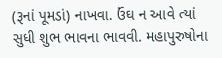(રૂનાં પૂમડાં) નાખવા. ઉંઘ ન આવે ત્યાં સુધી શુભ ભાવના ભાવવી. મહાપુરુષોના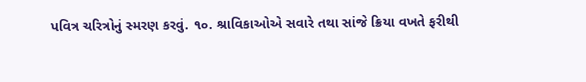પવિત્ર ચરિત્રોનું સ્મરણ કરવું. ૧૦. શ્રાવિકાઓએ સવારે તથા સાંજે ક્રિયા વખતે ફરીથી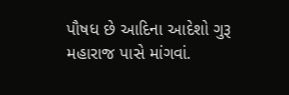પૌષધ છે આદિના આદેશો ગુરૂ મહારાજ પાસે માંગવાં.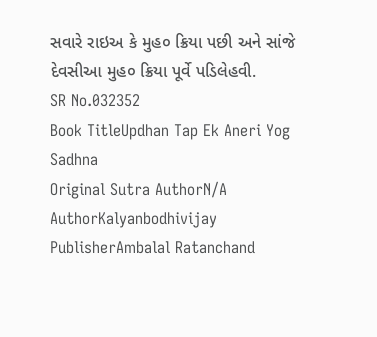સવારે રાઇઅ કે મુહ૦ ક્રિયા પછી અને સાંજે દેવસીઆ મુહ૦ ક્રિયા પૂર્વે પડિલેહવી.
SR No.032352
Book TitleUpdhan Tap Ek Aneri Yog Sadhna
Original Sutra AuthorN/A
AuthorKalyanbodhivijay
PublisherAmbalal Ratanchand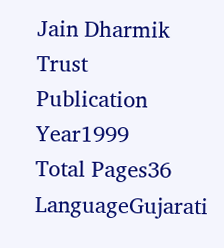Jain Dharmik Trust
Publication Year1999
Total Pages36
LanguageGujarati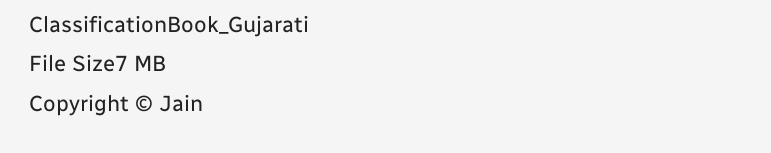ClassificationBook_Gujarati
File Size7 MB
Copyright © Jain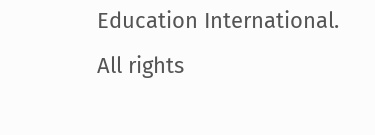Education International. All rights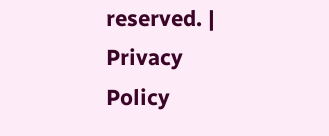reserved. | Privacy Policy